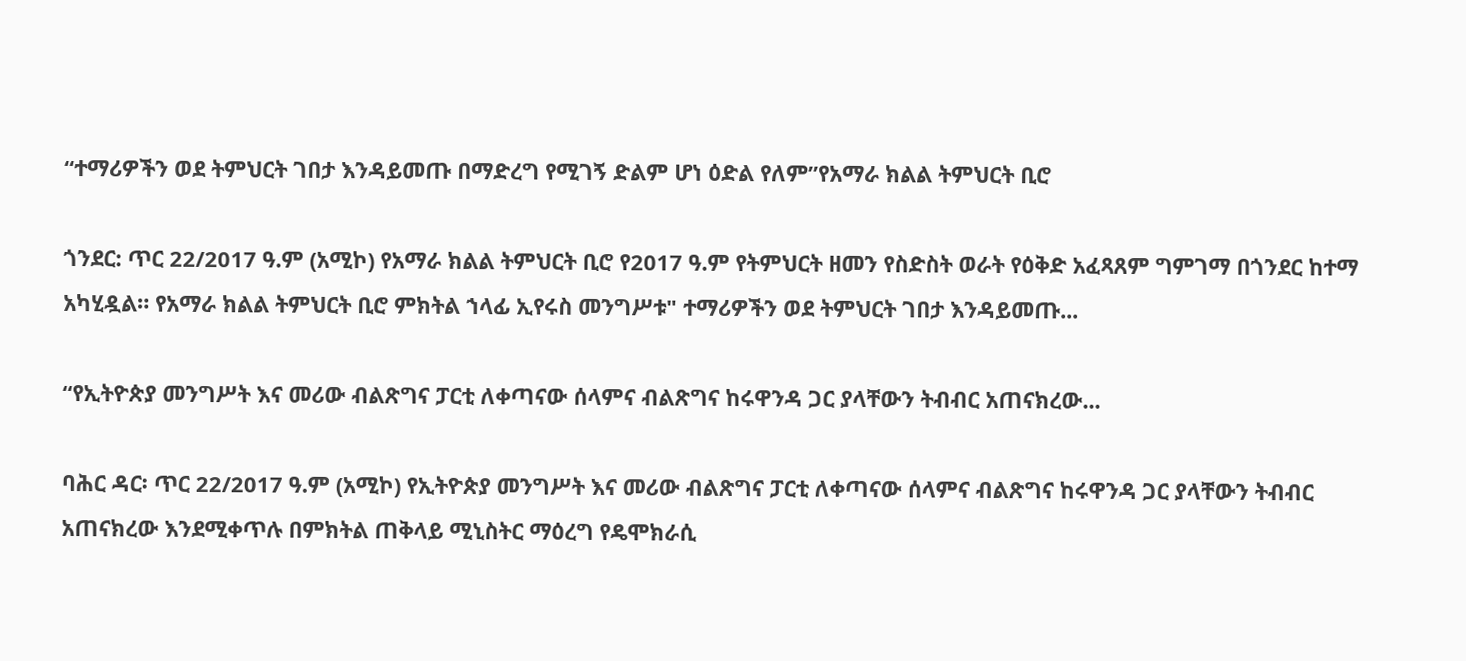“ተማሪዎችን ወደ ትምህርት ገበታ እንዳይመጡ በማድረግ የሚገኝ ድልም ሆነ ዕድል የለም”የአማራ ክልል ትምህርት ቢሮ

ጎንደር: ጥር 22/2017 ዓ.ም (አሚኮ) የአማራ ክልል ትምህርት ቢሮ የ2017 ዓ.ም የትምህርት ዘመን የስድስት ወራት የዕቅድ አፈጻጸም ግምገማ በጎንደር ከተማ አካሂዷል። የአማራ ክልል ትምህርት ቢሮ ምክትል ኀላፊ ኢየሩስ መንግሥቱ" ተማሪዎችን ወደ ትምህርት ገበታ እንዳይመጡ...

“የኢትዮጵያ መንግሥት እና መሪው ብልጽግና ፓርቲ ለቀጣናው ሰላምና ብልጽግና ከሩዋንዳ ጋር ያላቸውን ትብብር አጠናክረው...

ባሕር ዳር፡ ጥር 22/2017 ዓ.ም (አሚኮ) የኢትዮጵያ መንግሥት እና መሪው ብልጽግና ፓርቲ ለቀጣናው ሰላምና ብልጽግና ከሩዋንዳ ጋር ያላቸውን ትብብር አጠናክረው እንደሚቀጥሉ በምክትል ጠቅላይ ሚኒስትር ማዕረግ የዴሞክራሲ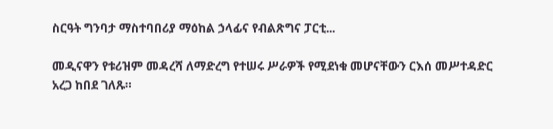ስርዓት ግንባታ ማስተባበሪያ ማዕከል ኃላፊና የብልጽግና ፓርቲ...

መዲናዋን የቱሪዝም መዳረሻ ለማድረግ የተሠሩ ሥራዎች የሚደነቁ መሆናቸውን ርእሰ መሥተዳድር አረጋ ከበደ ገለጹ።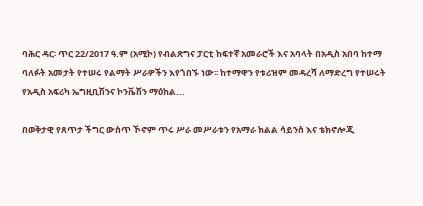ባሕር ዳር፡ ጥር 22/2017 ዓ.ም (አሚኮ) የብልጽግና ፓርቲ ከፍተኛ አመራሮች እና አባላት በአዲስ አበባ ከተማ ባለፉት አመታት የተሠሩ የልማት ሥራዎችን እየጎበኙ ነው፡፡ ከተማዋን የቱሪዝም መዳረሻ ለማድረግ የተሠሩት የአዲስ አፍሪካ ኤግዚቢሽንና ኮንቬሽን ማዕከል...

በወቅታዊ የጸጥታ ችግር ውስጥ ኾኖም ጥሩ ሥራ መሥራቱን የአማራ ክልል ሳይንስ እና ቴክኖሎጂ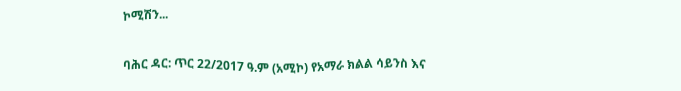ኮሚሽን...

ባሕር ዳር: ጥር 22/2017 ዓ.ም (አሚኮ) የአማራ ክልል ሳይንስ እና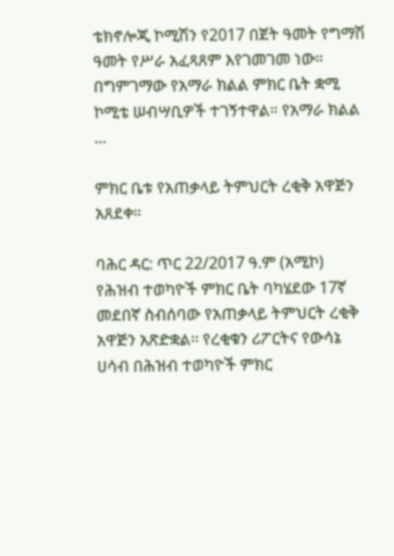ቴክኖሎጂ ኮሚሽን የ2017 በጀት ዓመት የግማሽ ዓመት የሥራ አፈጻጸም እየገመገመ ነው። በግምገማው የአማራ ክልል ምክር ቤት ቋሚ ኮሚቴ ሠብሣቢዎች ተገኝተዋል። የአማራ ክልል ...

ምክር ቤቱ የአጠቃላይ ትምህርት ረቂቅ አዋጅን አጸደቀ።

ባሕር ዳር: ጥር 22/2017 ዓ.ም (አሚኮ) የሕዝብ ተወካዮች ምክር ቤት ባካሄደው 17ኛ መደበኛ ስብሰባው የአጠቃላይ ትምህርት ረቂቅ አዋጅን አጽድቋል፡፡ የረቂቁን ሪፖርትና የውሳኔ ሀሳብ በሕዝብ ተወካዮች ምክር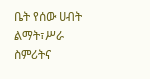ቤት የሰው ሀብት ልማት፣ሥራ ስምሪትና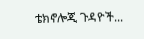ቴክኖሎጂ ጉዳዮች...